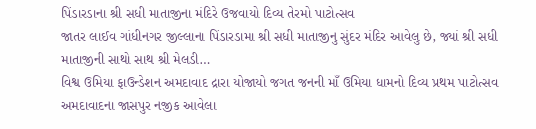પિંડારડાના શ્રી સધી માતાજીના મંદિરે ઉજવાયો દિવ્ય તેરમો પાટોત્સવ
જાતર લાઈવ ગાંધીનગર જીલ્લાના પિંડારડામા શ્રી સધી માતાજીનુ સુંદર મંદિર આવેલુ છે, જ્યાં શ્રી સધી માતાજીની સાથો સાથ શ્રી મેલડી…
વિશ્વ ઉમિયા ફાઉન્ડેશન અમદાવાદ દ્રારા યોજાયો જગત જનની માઁ ઉમિયા ધામનો દિવ્ય પ્રથમ પાટોત્સવ
અમદાવાદના જાસપુર નજીક આવેલા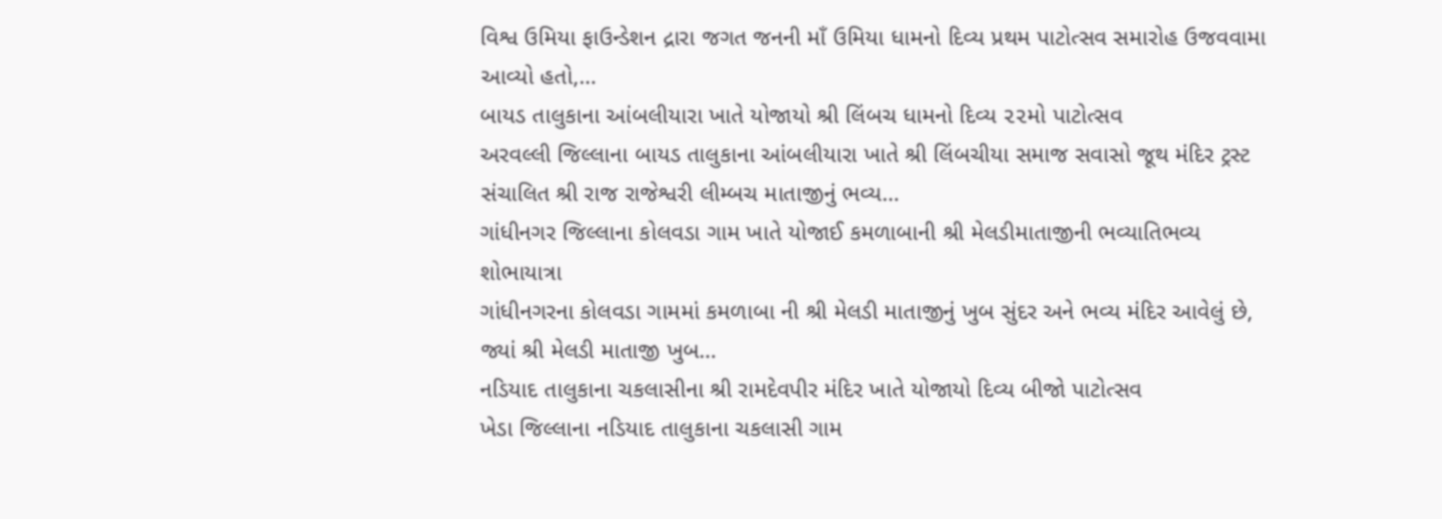વિશ્વ ઉમિયા ફાઉન્ડેશન દ્રારા જગત જનની માઁ ઉમિયા ધામનો દિવ્ય પ્રથમ પાટોત્સવ સમારોહ ઉજવવામા આવ્યો હતો,…
બાયડ તાલુકાના આંબલીયારા ખાતે યોજાયો શ્રી લિંબચ ધામનો દિવ્ય ૨૨મો પાટોત્સવ
અરવલ્લી જિલ્લાના બાયડ તાલુકાના આંબલીયારા ખાતે શ્રી લિંબચીયા સમાજ સવાસો જૂથ મંદિર ટ્રસ્ટ સંચાલિત શ્રી રાજ રાજેશ્વરી લીમ્બચ માતાજીનું ભવ્ય…
ગાંધીનગર જિલ્લાના કોલવડા ગામ ખાતે યોજાઈ કમળાબાની શ્રી મેલડીમાતાજીની ભવ્યાતિભવ્ય શોભાયાત્રા
ગાંધીનગરના કોલવડા ગામમાં કમળાબા ની શ્રી મેલડી માતાજીનું ખુબ સુંદર અને ભવ્ય મંદિર આવેલું છે, જ્યાં શ્રી મેલડી માતાજી ખુબ…
નડિયાદ તાલુકાના ચકલાસીના શ્રી રામદેવપીર મંદિર ખાતે યોજાયો દિવ્ય બીજો પાટોત્સવ
ખેડા જિલ્લાના નડિયાદ તાલુકાના ચકલાસી ગામ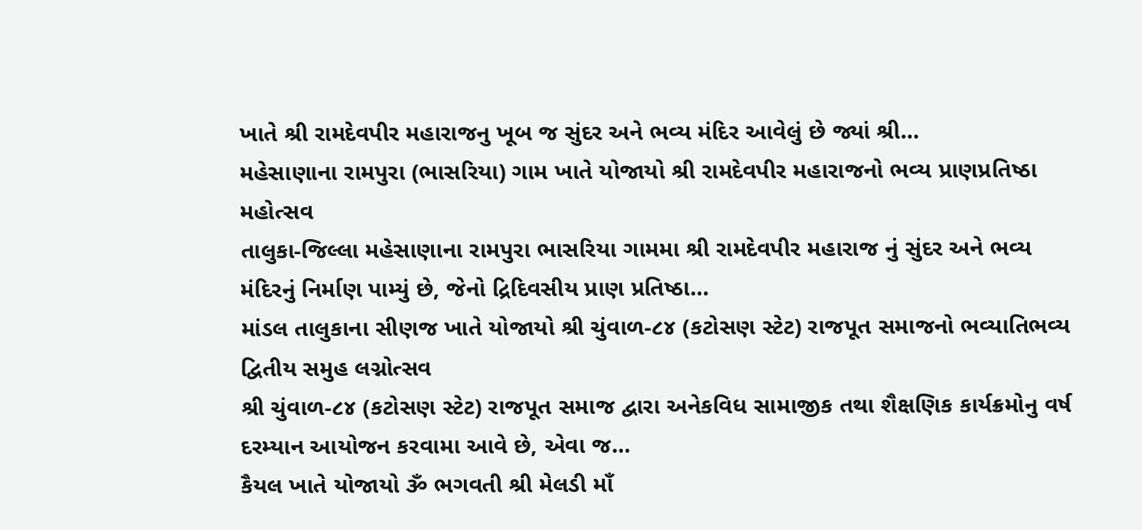ખાતે શ્રી રામદેવપીર મહારાજનુ ખૂબ જ સુંદર અને ભવ્ય મંદિર આવેલું છે જ્યાં શ્રી…
મહેસાણાના રામપુરા (ભાસરિયા) ગામ ખાતે યોજાયો શ્રી રામદેવપીર મહારાજનો ભવ્ય પ્રાણપ્રતિષ્ઠા મહોત્સવ
તાલુકા-જિલ્લા મહેસાણાના રામપુરા ભાસરિયા ગામમા શ્રી રામદેવપીર મહારાજ નું સુંદર અને ભવ્ય મંદિરનું નિર્માણ પામ્યું છે, જેનો દ્રિદિવસીય પ્રાણ પ્રતિષ્ઠા…
માંડલ તાલુકાના સીણજ ખાતે યોજાયો શ્રી ચુંવાળ-૮૪ (કટોસણ સ્ટેટ) રાજપૂત સમાજનો ભવ્યાતિભવ્ય દ્વિતીય સમુહ લગ્નોત્સવ
શ્રી ચુંવાળ-૮૪ (કટોસણ સ્ટેટ) રાજપૂત સમાજ દ્વારા અનેકવિધ સામાજીક તથા શૈક્ષણિક કાર્યક્રમોનુ વર્ષ દરમ્યાન આયોજન કરવામા આવે છે, એવા જ…
કૈયલ ખાતે યોજાયો ૐ ભગવતી શ્રી મેલડી માઁ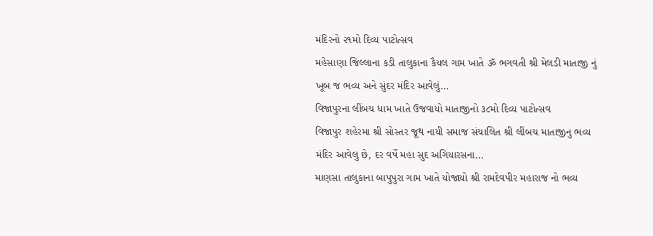મંદિરનો ૨૧મો દિવ્ય પાટોત્સવ
મહેસાણા જિલ્લાના કડી તાલુકાના કૈયલ ગામ ખાતે ૐ ભગવતી શ્રી મેલડી માતાજી નું ખૂબ જ ભવ્ય અને સુંદર મંદિર આવેલું…
વિજાપુરના લીંબચ ધામ ખાતે ઉજવાયો માતાજીનો ૩૮મો દિવ્ય પાટોત્સવ
વિજાપુર શહેરમા શ્રી સોસ્તર જૂથ નાયી સમાજ સંચાલિત શ્રી લીંબચ માતાજીનુ ભવ્ય મંદિર આવેલુ છે, દર વર્ષે મહા સુદ અગિયારસના…
માણસા તાલુકાના બાપુપુરા ગામ ખાતે યોજાયો શ્રી રામદેવપીર મહારાજ નો ભવ્ય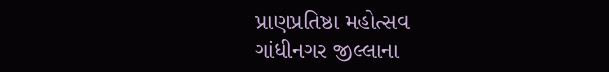પ્રાણપ્રતિષ્ઠા મહોત્સવ
ગાંધીનગર જીલ્લાના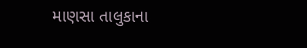માણસા તાલુકાના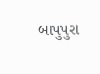બાપુપુરા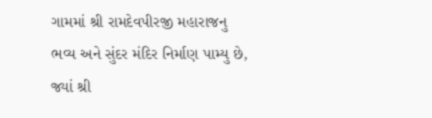ગામમાં શ્રી રામદેવપીરજી મહારાજનુ ભવ્ય અને સુંદર મંદિર નિર્માણ પામ્યુ છે, જ્યાં શ્રી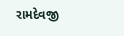રામદેવજી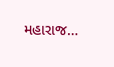મહારાજ…